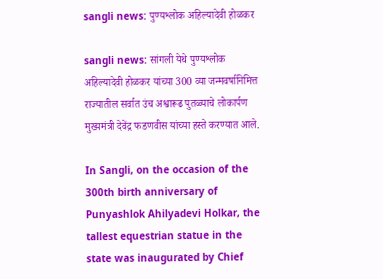sangli news: पुण्यश्लोक अहिल्यादेवी होळकर

sangli news: सांगली येथे पुण्यश्लोक अहिल्यादेवी होळकर यांच्या 300 व्या जन्मवर्षानिमित्त राज्यातील सर्वात उंच अश्वारूढ पुतळ्याचे लोकार्पण मुख्यमंत्री देवेंद्र फडणवीस यांच्या हस्ते करण्यात आले.

In Sangli, on the occasion of the 300th birth anniversary of Punyashlok Ahilyadevi Holkar, the tallest equestrian statue in the state was inaugurated by Chief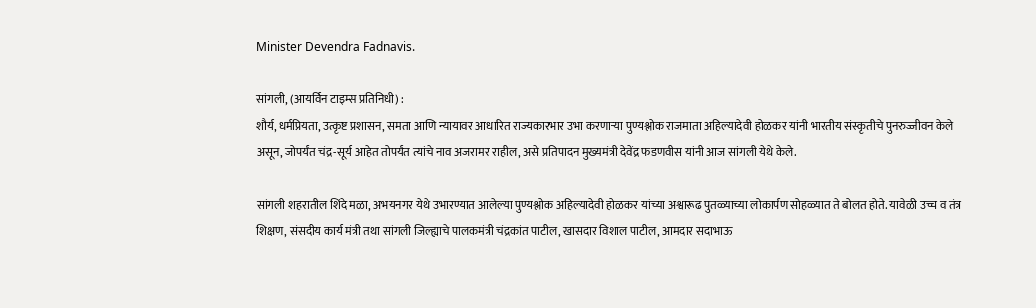Minister Devendra Fadnavis.

सांगली, (आयर्विन टाइम्स प्रतिनिधी) :
शौर्य, धर्मप्रियता, उत्कृष्ट प्रशासन, समता आणि न्यायावर आधारित राज्यकारभार उभा करणाऱ्या पुण्यश्लोक राजमाता अहिल्यादेवी होळकर यांनी भारतीय संस्कृतीचे पुनरुज्जीवन केले असून, जोपर्यंत चंद्र-सूर्य आहेत तोपर्यंत त्यांचे नाव अजरामर राहील, असे प्रतिपादन मुख्यमंत्री देवेंद्र फडणवीस यांनी आज सांगली येथे केले.

सांगली शहरातील शिंदे मळा, अभयनगर येथे उभारण्यात आलेल्या पुण्यश्लोक अहिल्यादेवी होळकर यांच्या अश्वारूढ पुतळ्याच्या लोकार्पण सोहळ्यात ते बोलत होते. यावेळी उच्च व तंत्र शिक्षण, संसदीय कार्य मंत्री तथा सांगली जिल्ह्याचे पालकमंत्री चंद्रकांत पाटील, खासदार विशाल पाटील, आमदार सदाभाऊ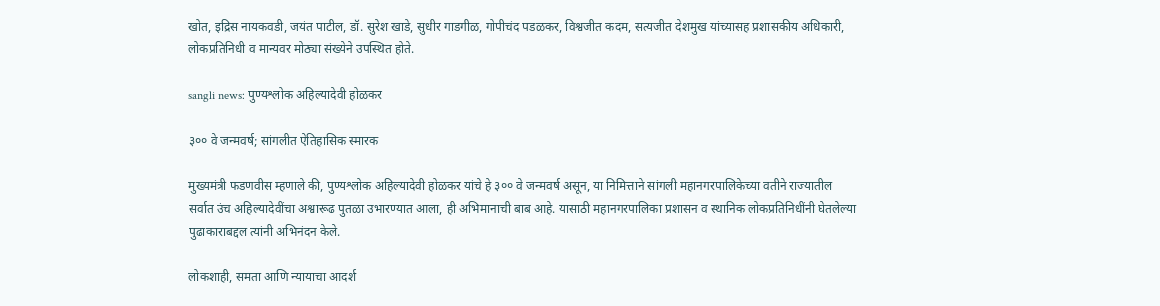खोत, इद्रिस नायकवडी, जयंत पाटील, डॉ. सुरेश खाडे, सुधीर गाडगीळ, गोपीचंद पडळकर, विश्वजीत कदम, सत्यजीत देशमुख यांच्यासह प्रशासकीय अधिकारी, लोकप्रतिनिधी व मान्यवर मोठ्या संख्येने उपस्थित होते.

sangli news: पुण्यश्लोक अहिल्यादेवी होळकर

३०० वे जन्मवर्ष; सांगलीत ऐतिहासिक स्मारक

मुख्यमंत्री फडणवीस म्हणाले की, पुण्यश्लोक अहिल्यादेवी होळकर यांचे हे ३०० वे जन्मवर्ष असून, या निमित्ताने सांगली महानगरपालिकेच्या वतीने राज्यातील सर्वात उंच अहिल्यादेवींचा अश्वारूढ पुतळा उभारण्यात आला, ही अभिमानाची बाब आहे. यासाठी महानगरपालिका प्रशासन व स्थानिक लोकप्रतिनिधींनी घेतलेल्या पुढाकाराबद्दल त्यांनी अभिनंदन केले.

लोकशाही, समता आणि न्यायाचा आदर्श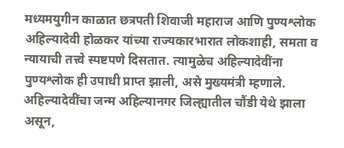मध्यमयुगीन काळात छत्रपती शिवाजी महाराज आणि पुण्यश्लोक अहिल्यादेवी होळकर यांच्या राज्यकारभारात लोकशाही, समता व न्यायाची तत्त्वे स्पष्टपणे दिसतात. त्यामुळेच अहिल्यादेवींना पुण्यश्लोक ही उपाधी प्राप्त झाली, असे मुख्यमंत्री म्हणाले. अहिल्यादेवींचा जन्म अहिल्यानगर जिल्ह्यातील चौंडी येथे झाला असून,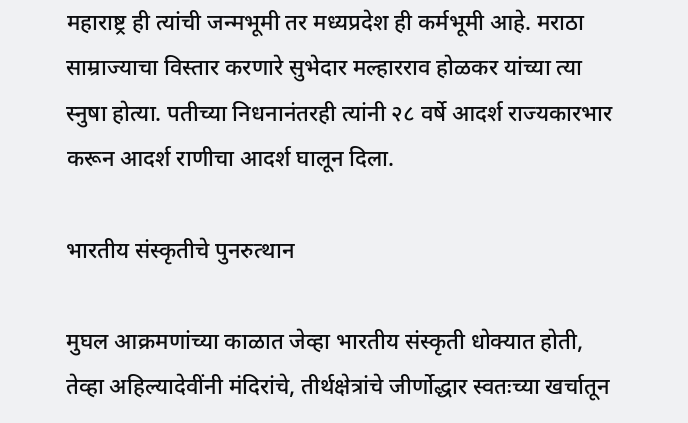महाराष्ट्र ही त्यांची जन्मभूमी तर मध्यप्रदेश ही कर्मभूमी आहे. मराठा साम्राज्याचा विस्तार करणारे सुभेदार मल्हारराव होळकर यांच्या त्या स्नुषा होत्या. पतीच्या निधनानंतरही त्यांनी २८ वर्षे आदर्श राज्यकारभार करून आदर्श राणीचा आदर्श घालून दिला.

भारतीय संस्कृतीचे पुनरुत्थान

मुघल आक्रमणांच्या काळात जेव्हा भारतीय संस्कृती धोक्यात होती, तेव्हा अहिल्यादेवींनी मंदिरांचे, तीर्थक्षेत्रांचे जीर्णोद्धार स्वतःच्या खर्चातून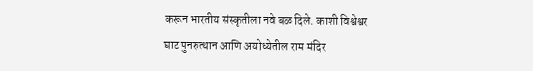करून भारतीय संस्कृतीला नवे बळ दिले. काशी विश्वेश्वर घाट पुनरुत्थान आणि अयोध्येतील राम मंदिर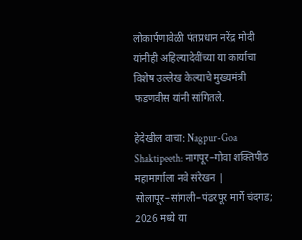लोकार्पणावेळी पंतप्रधान नरेंद्र मोदी यांनीही अहिल्यादेवींच्या या कार्याचा विशेष उल्लेख केल्याचे मुख्यमंत्री फडणवीस यांनी सांगितले.

हेदेखील वाचा: Nagpur-Goa Shaktipeeth: नागपूर–गोवा शक्तिपीठ महामार्गाला नवे संरेखन | सोलापूर–सांगली–पंढरपूर मार्गे चंदगड; 2026 मध्ये या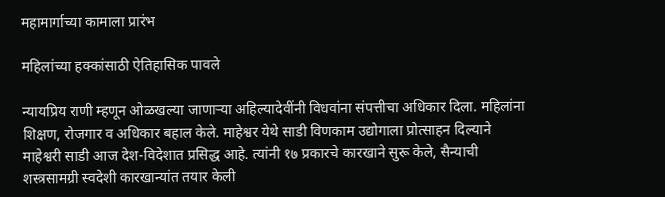महामार्गाच्या कामाला प्रारंभ

महिलांच्या हक्कांसाठी ऐतिहासिक पावले

न्यायप्रिय राणी म्हणून ओळखल्या जाणाऱ्या अहिल्यादेवींनी विधवांना संपत्तीचा अधिकार दिला. महिलांना शिक्षण, रोजगार व अधिकार बहाल केले. माहेश्वर येथे साडी विणकाम उद्योगाला प्रोत्साहन दिल्याने माहेश्वरी साडी आज देश-विदेशात प्रसिद्ध आहे. त्यांनी १७ प्रकारचे कारखाने सुरू केले, सैन्याची शस्त्रसामग्री स्वदेशी कारखान्यांत तयार केली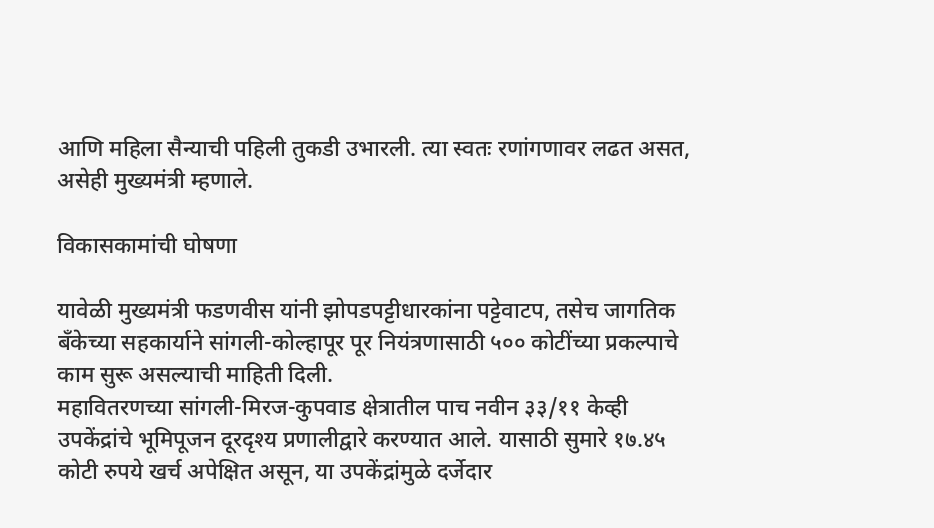आणि महिला सैन्याची पहिली तुकडी उभारली. त्या स्वतः रणांगणावर लढत असत, असेही मुख्यमंत्री म्हणाले.

विकासकामांची घोषणा

यावेळी मुख्यमंत्री फडणवीस यांनी झोपडपट्टीधारकांना पट्टेवाटप, तसेच जागतिक बँकेच्या सहकार्याने सांगली-कोल्हापूर पूर नियंत्रणासाठी ५०० कोटींच्या प्रकल्पाचे काम सुरू असल्याची माहिती दिली.
महावितरणच्या सांगली-मिरज-कुपवाड क्षेत्रातील पाच नवीन ३३/११ केव्ही उपकेंद्रांचे भूमिपूजन दूरदृश्य प्रणालीद्वारे करण्यात आले. यासाठी सुमारे १७.४५ कोटी रुपये खर्च अपेक्षित असून, या उपकेंद्रांमुळे दर्जेदार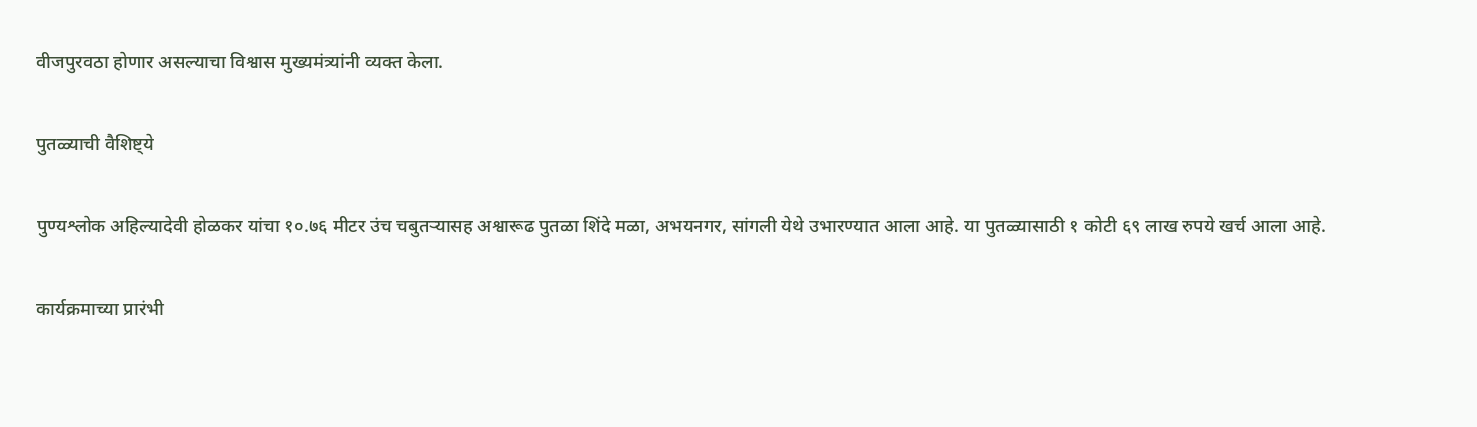वीजपुरवठा होणार असल्याचा विश्वास मुख्यमंत्र्यांनी व्यक्त केला.

पुतळ्याची वैशिष्ट्ये

पुण्यश्लोक अहिल्यादेवी होळकर यांचा १०.७६ मीटर उंच चबुतऱ्यासह अश्वारूढ पुतळा शिंदे मळा, अभयनगर, सांगली येथे उभारण्यात आला आहे. या पुतळ्यासाठी १ कोटी ६९ लाख रुपये खर्च आला आहे.

कार्यक्रमाच्या प्रारंभी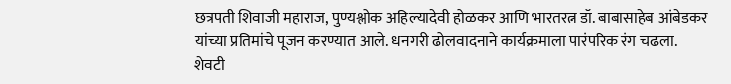छत्रपती शिवाजी महाराज, पुण्यश्लोक अहिल्यादेवी होळकर आणि भारतरत्न डॉ. बाबासाहेब आंबेडकर यांच्या प्रतिमांचे पूजन करण्यात आले. धनगरी ढोलवादनाने कार्यक्रमाला पारंपरिक रंग चढला. शेवटी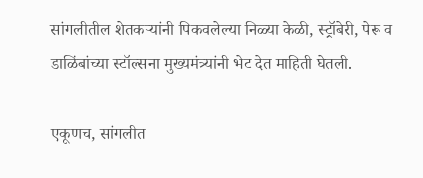सांगलीतील शेतकऱ्यांनी पिकवलेल्या निळ्या केळी, स्ट्रॉबेरी, पेरू व डाळिंबांच्या स्टॉल्सना मुख्यमंत्र्यांनी भेट देत माहिती घेतली.

एकूणच, सांगलीत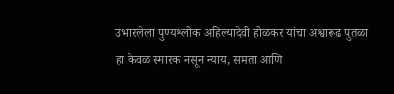उभारलेला पुण्यश्लोक अहिल्यादेवी होळकर यांचा अश्वारूढ पुतळा हा केवळ स्मारक नसून न्याय, समता आणि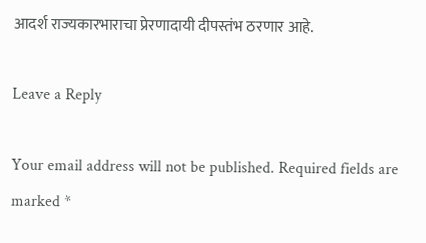आदर्श राज्यकारभाराचा प्रेरणादायी दीपस्तंभ ठरणार आहे.

Leave a Reply

Your email address will not be published. Required fields are marked *